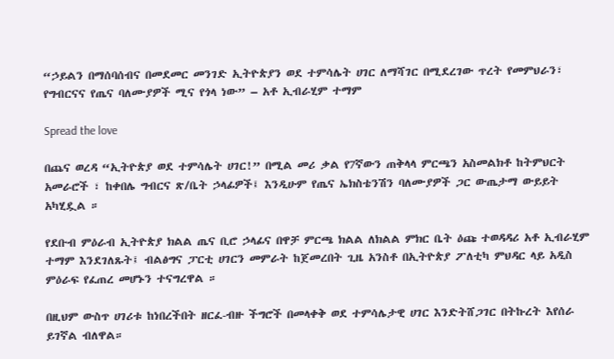“ኃይልን በማሰባሰብና በመደመር መንገድ ኢትዮጵያን ወደ ተምሳሌት ሀገር ለማሻገር በሚደረገው ጥረት የመምህራን፣ የግብርናና የጤና ባለሙያዎች ሚና የጎላ ነው” – አቶ ኢብራሂም ተማም

Spread the love

በጨና ወረዳ “ኢትዮጵያ ወደ ተምሳሌት ሀገር!” በሚል መሪ ቃል የ7ኛውን ጠቅላላ ምርጫን አስመልክቶ ከትምህርት አመራሮች ፣ ከቀበሌ ግብርና ጽ/ቤት ኃላፊዎች፤ እንዲሁም የጤና ኤክስቴንሽን ባለሙያዎች ጋር ውጤታማ ውይይት አካሂዷል ።

የደቡብ ምዕራብ ኢትዮጵያ ክልል ጤና ቢሮ ኃላፊና በዋቻ ምርጫ ክልል ለክልል ምክር ቤት ዕጩ ተወዳዳሪ አቶ ኢብራሂም ተማም እንደገለጹት፤ ብልፅግና ፓርቲ ሀገርን መምራት ከጀመረበት ጊዜ አንስቶ በኢትዮጵያ ፖለቲካ ምህዳር ላይ አዲስ ምዕራፍ የፈጠረ መሆኑን ተናግረዋል ።

በዚህም ውስጥ ሀገሪቱ ከነበረችበት ዘርፈ-ብዙ ችግሮች በመላቀቅ ወደ ተምሳሌታዊ ሀገር እንድትሸጋገር በትኩረት እየሰራ ይገኛል ብለዋል።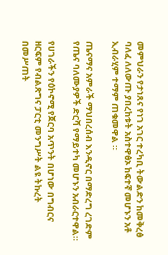መምህራን የታነጸና የነገ አገር ተረካቢ ትውልድን ከመቅረፅ ባለፈ ለለውጡ ያበረከቱት አስተዋፅኦ ከፍተኛ መሆኑን አቶ ኢብራሂም ተማም ጠቁመዋል ።

ጤናማና አምራች ማህበረሰብ እንዲኖር በማድረግ ረገድም የጤና ባለሙያዎች ድርሻ የማይተካ መሆኑን አብራርተዋል።

የሀገራችን የዕኮኖሚ የጀርባ አጥንት በሆነው በግብርና ዘርፍም የብልጽግና ፓርቲ መንግሥት ልዩ ትኩረት በመሥጠት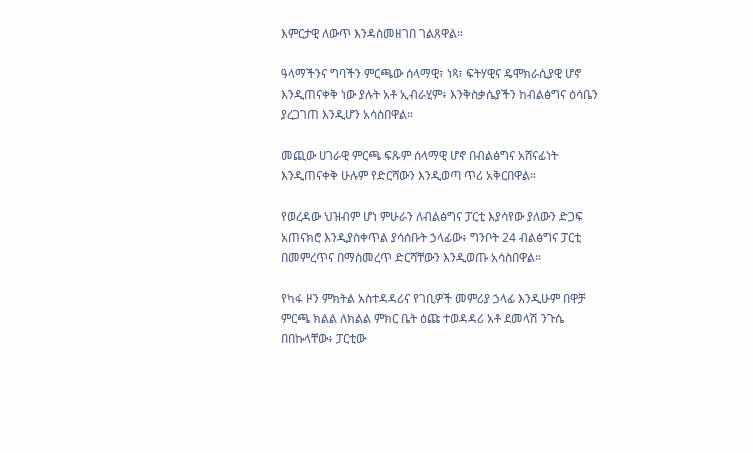እምርታዊ ለውጥ እንዳስመዘገበ ገልጸዋል።

ዓላማችንና ግባችን ምርጫው ሰላማዊ፣ ነጻ፣ ፍትሃዊና ዴሞክራሲያዊ ሆኖ እንዲጠናቀቅ ነው ያሉት አቶ ኢብራሂም፥ እንቅስቃሴያችን ከብልፅግና ዕሳቤን ያረጋገጠ እንዲሆን አሳስበዋል።

መጪው ሀገራዊ ምርጫ ፍጹም ሰላማዊ ሆኖ በብልፅግና አሸናፊነት እንዲጠናቀቅ ሁሉም የድርሻውን እንዲወጣ ጥሪ አቅርበዋል።

የወረዳው ህዝብም ሆነ ምሁራን ለብልፅግና ፓርቲ እያሳየው ያለውን ድጋፍ አጠናክሮ እንዲያስቀጥል ያሳሰቡት ኃላፊው፥ ግንቦት 24 ብልፅግና ፓርቲ በመምረጥና በማስመረጥ ድርሻቸውን እንዲወጡ አሳስበዋል።

የካፋ ዞን ምክትል አስተዳዳሪና የገቢዎች መምሪያ ኃላፊ እንዲሁም በዋቻ ምርጫ ክልል ለክልል ምክር ቤት ዕጩ ተወዳዳሪ አቶ ደመላሽ ንጉሴ በበኩላቸው፥ ፓርቲው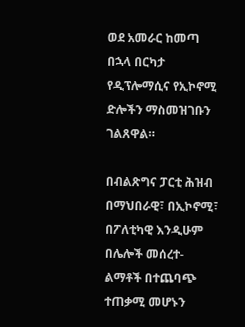ወደ አመራር ከመጣ በኋላ በርካታ የዲፕሎማሲና የኢኮኖሚ ድሎችን ማስመዝገቡን ገልጸዋል።

በብልጽግና ፓርቲ ሕዝብ በማህበራዊ፣ በኢኮኖሚ፣ በፖለቲካዊ እንዲሁም በሌሎች መሰረተ-ልማቶች በተጨባጭ ተጠቃሚ መሆኑን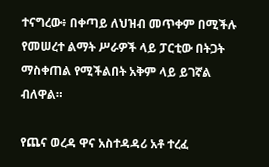ተናግረው፥ በቀጣይ ለህዝብ መጥቀም በሚችሉ የመሠረተ ልማት ሥራዎች ላይ ፓርቲው በትጋት ማስቀጠል የሚችልበት አቅም ላይ ይገኛል ብለዋል።

የጨና ወረዳ ዋና አስተዳዳሪ አቶ ተረፈ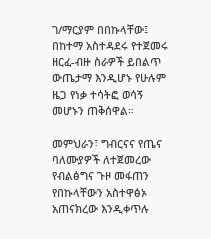ገ/ማርያም በበኩላቸው፤ በከተማ አስተዳደሩ የተጀመሩ ዘርፈ-ብዙ ስራዎች ይበልጥ ውጤታማ እንዲሆኑ የሁሉም ዜጋ የነቃ ተሳትፎ ወሳኝ መሆኑን ጠቅሰዋል።

መምህራን፣ ግብርናና የጤና ባለሙያዎች ለተጀመረው የብልፅግና ጉዞ መፋጠን የበኩላቸውን አስተዋፅኦ አጠናክረው እንዲቀጥሉ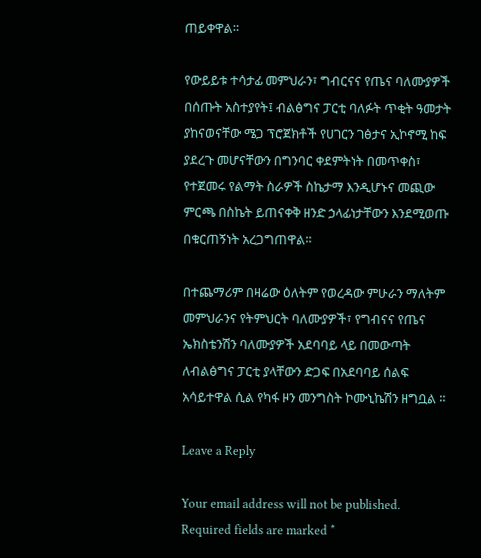ጠይቀዋል።

የውይይቱ ተሳታፊ መምህራን፣ ግብርናና የጤና ባለሙያዎች በሰጡት አስተያየት፤ ብልፅግና ፓርቲ ባለፉት ጥቂት ዓመታት ያከናወናቸው ሜጋ ፕሮጀክቶች የሀገርን ገፅታና ኢኮኖሚ ከፍ ያደረጉ መሆናቸውን በግንባር ቀደምትነት በመጥቀስ፣ የተጀመሩ የልማት ስራዎች ስኬታማ እንዲሆኑና መጪው ምርጫ በስኬት ይጠናቀቅ ዘንድ ኃላፊነታቸውን እንደሚወጡ በቁርጠኝነት አረጋግጠዋል።

በተጨማሪም በዛሬው ዕለትም የወረዳው ምሁራን ማለትም መምህራንና የትምህርት ባለሙያዎች፣ የግብናና የጤና ኤክስቴንሽን ባለሙያዎች አደባባይ ላይ በመውጣት ለብልፅግና ፓርቲ ያላቸውን ድጋፍ በአደባባይ ሰልፍ አሳይተዋል ሲል የካፋ ዞን መንግስት ኮሙኒኬሽን ዘግቧል ።

Leave a Reply

Your email address will not be published. Required fields are marked *